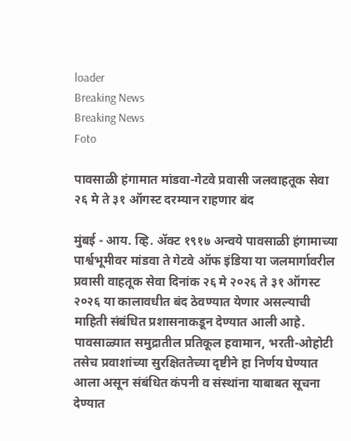loader
Breaking News
Breaking News
Foto

पावसाळी हंगामात मांडवा-गेटवे प्रवासी जलवाहतूक सेवा २६ मे ते ३१ ऑगस्ट दरम्यान राहणार बंद

मुंबई - आय. व्हि. अ‍ॅक्ट १९१७ अन्वये पावसाळी हंगामाच्या पार्श्वभूमीवर मांडवा ते गेटवे ऑफ इंडिया या जलमार्गावरील प्रवासी वाहतूक सेवा दिनांक २६ मे २०२६ ते ३१ ऑगस्ट २०२६ या कालावधीत बंद ठेवण्यात येणार असल्याची माहिती संबंधित प्रशासनाकडून देण्यात आली आहे. पावसाळ्यात समुद्रातील प्रतिकूल हवामान, भरती-ओहोटी तसेच प्रवाशांच्या सुरक्षिततेच्या दृष्टीने हा निर्णय घेण्यात आला असून संबंधित कंपनी व संस्थांना याबाबत सूचना देण्यात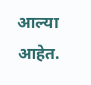आल्या आहेत.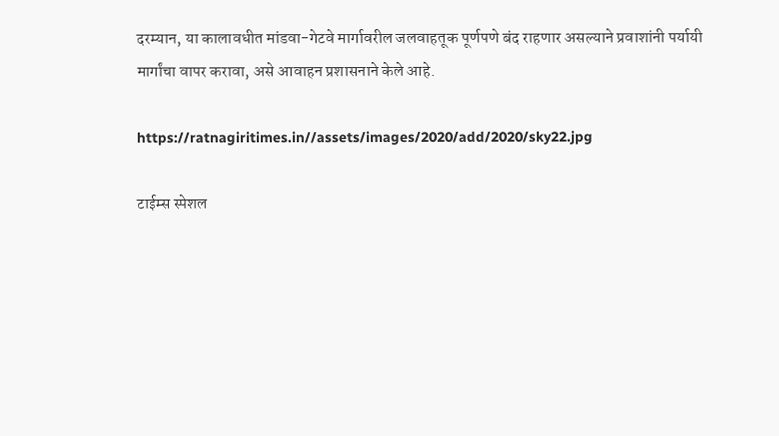दरम्यान, या कालावधीत मांडवा-गेटवे मार्गावरील जलवाहतूक पूर्णपणे बंद राहणार असल्याने प्रवाशांनी पर्यायी मार्गांचा वापर करावा, असे आवाहन प्रशासनाने केले आहे.

https://ratnagiritimes.in//assets/images/2020/add/2020/sky22.jpg

टाईम्स स्पेशल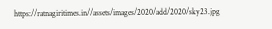https://ratnagiritimes.in//assets/images/2020/add/2020/sky23.jpg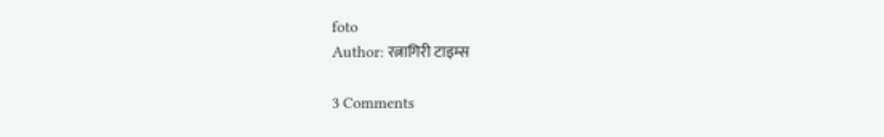foto
Author: रत्नागिरी टाइम्स

3 Comments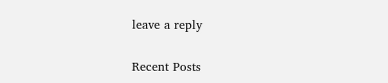leave a reply

Recent Posts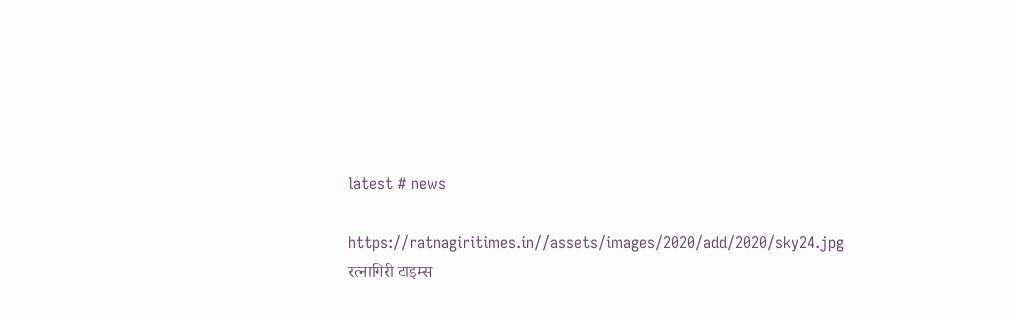latest # news

https://ratnagiritimes.in//assets/images/2020/add/2020/sky24.jpg
रत्नागिरी टाइम्स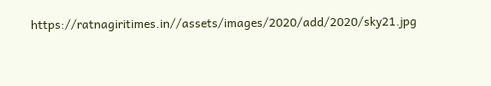https://ratnagiritimes.in//assets/images/2020/add/2020/sky21.jpg